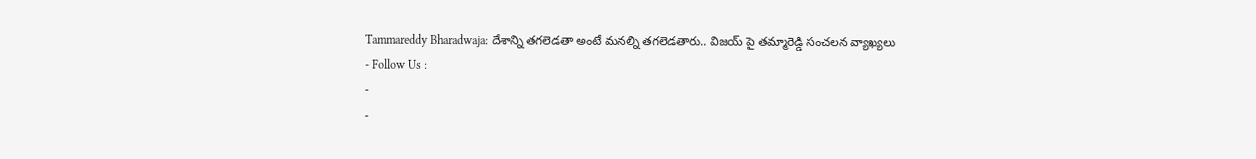Tammareddy Bharadwaja: దేశాన్ని తగలెడతా అంటే మనల్ని తగలెడతారు.. విజయ్ పై తమ్మారెడ్డి సంచలన వ్యాఖ్యలు
- Follow Us :
-
-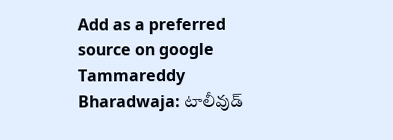Add as a preferred
source on google
Tammareddy Bharadwaja: టాలీవుడ్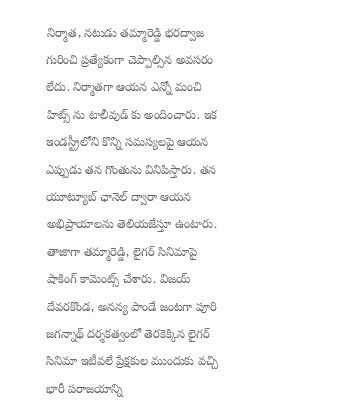నిర్మాత, నటుడు తమ్మారెడ్డి భరద్వాజ గురించి ప్రత్యేకంగా చెప్పాల్సిన అవసరం లేదు. నిర్మాతగా ఆయన ఎన్నో మంచి హిట్స్ ను టాలీవుడ్ కు అందించారు. ఇక ఇండస్ట్రీలోని కొన్ని సమస్యలపై ఆయన ఎప్పుడు తన గొంతును వినిపిస్తారు. తన యూట్యూబ్ ఛానెల్ ద్వారా ఆయన అభిప్రాయాలను తెలియజేస్తూ ఉంటారు. తాజాగా తమ్మారెడ్డి, లైగర్ సినిమాపై షాకింగ్ కామెంట్స్ చేశారు. విజయ్ దేవరకొండ, అనన్య పాండే జంటగా పూరి జగన్నాథ్ దర్శకత్వంలో తెరకెక్కిన లైగర్ సినిమా ఇటీవలే ప్రేక్షకుల ముందుకు వచ్చి భారీ పరాజయాన్ని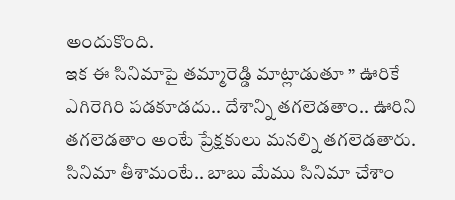అందుకొంది.
ఇక ఈ సినిమాపై తమ్మారెడ్డి మాట్లాడుతూ ” ఊరికే ఎగిరెగిరి పడకూడదు.. దేశాన్ని తగలెడతాం.. ఊరిని తగలెడతాం అంటే ప్రేక్షకులు మనల్ని తగలెడతారు. సినిమా తీశామంటే.. బాబు మేము సినిమా చేశాం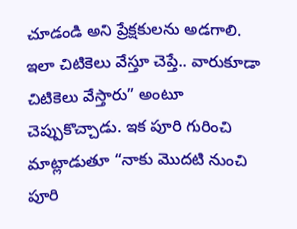చూడండి అని ప్రేక్షకులను అడగాలి. ఇలా చిటికెలు వేస్తూ చెప్తే.. వారుకూడా చిటికెలు వేస్తారు” అంటూ చెప్పుకొచ్చాడు. ఇక పూరి గురించి మాట్లాడుతూ “నాకు మొదటి నుంచి పూరి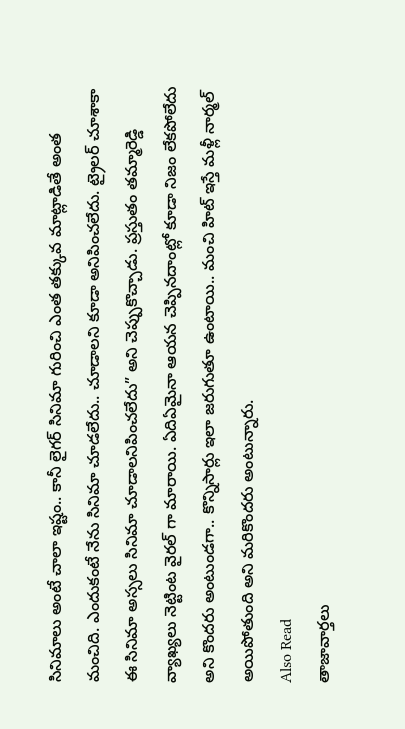సినిమాలు అంటే చాలా ఇష్టం.. కానీ లైగర్ సినిమా గురించి ఎంత తక్కువ మాట్లాడితే అంత మంచిది. ఎందుకంటే నేను సినిమా చూడలేదు.. చూడాలని కూడా అనిపించలేదు. ట్రైలర్ చూశాకా ఈ సినిమా అస్సలు సినిమా చూడాలనిపించలేదు” అని చెప్పుకొచ్చాడు. ప్రస్తుతం తమ్మారెడ్డి వ్యాఖ్యలు నెట్టింట వైరల్ గా మారాయి. ఏదిఏమైనా ఆయన చెప్పినదాంట్లో కూడా నిజం లేకపోలేదు అని కొందరు అంటుండగా.. కొన్నిసార్లు ఇలా జరుగుతూ ఉంటాయి.. మంచి హిట్ ఇస్తే మళ్లీ నార్మల్ అయిపోతుంది అని మరికొందరు అంటున్నారు.
Also Read
తాజావార్తలు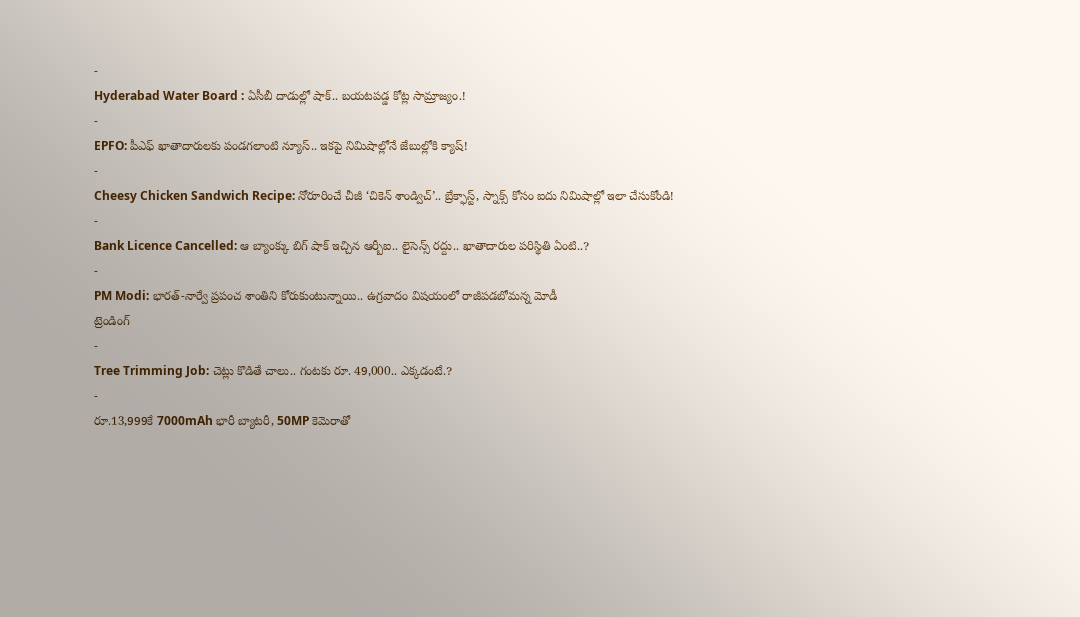-
Hyderabad Water Board : ఏసీబీ దాడుల్లో షాక్.. బయటపడ్డ కోట్ల సామ్రాజ్యం.!
-
EPFO: పీఎఫ్ ఖాతాదారులకు పండగలాంటి న్యూస్.. ఇకపై నిమిషాల్లోనే జేబుల్లోకి క్యాష్!
-
Cheesy Chicken Sandwich Recipe: నోరూరించే చీజీ ‘చికెన్ శాండ్విచ్’.. బ్రేక్ఫాస్ట్, స్నాక్స్ కోసం ఐదు నిమిషాల్లో ఇలా చేసుకోండి!
-
Bank Licence Cancelled: ఆ బ్యాంక్కు బిగ్ షాక్ ఇచ్చిన ఆర్బీఐ.. లైసెన్స్ రద్దు.. ఖాతాదారుల పరిస్థితి ఏంటి..?
-
PM Modi: భారత్-నార్వే ప్రపంచ శాంతిని కోరుకుంటున్నాయి.. ఉగ్రవాదం విషయంలో రాజీపడబోమన్న మోడీ
ట్రెండింగ్
-
Tree Trimming Job: చెట్లు కొడితే చాలు.. గంటకు రూ. 49,000.. ఎక్కడంటే.?
-
రూ.13,999కే 7000mAh భారీ బ్యాటరీ, 50MP కెమెరాతో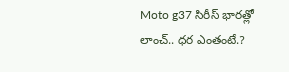Moto g37 సిరీస్ భారత్లో లాంచ్.. ధర ఎంతంటే.?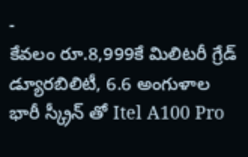-
కేవలం రూ.8,999కే మిలిటరీ గ్రేడ్ డ్యూరబిలిటీ, 6.6 అంగుళాల భారీ స్క్రీన్ తో Itel A100 Pro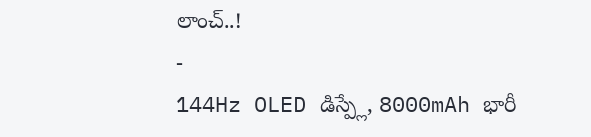లాంచ్..!
-
144Hz OLED డిస్ప్లే, 8000mAh భారీ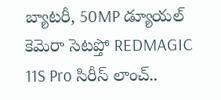బ్యాటరీ, 50MP డ్యూయల్ కెమెరా సెటప్తో REDMAGIC 11S Pro సిరీస్ లాంచ్..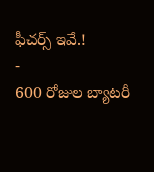ఫీచర్స్ ఇవే.!
-
600 రోజుల బ్యాటరీ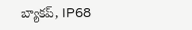బ్యాకప్, IP68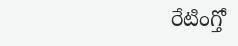రేటింగ్తో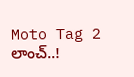Moto Tag 2 లాంచ్..!